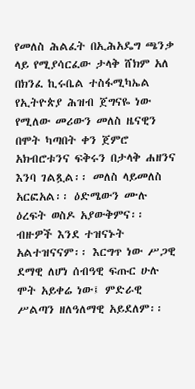የመለስ ሕልፈት በኢሕአዴግ ጫንቃ ላይ የሚያሳርፈው ታላቅ ሸክም አለ
በክንፈ ኪሩቤል ተስፋሚካኤል የኢትዮጵያ ሕዝብ ጀግናዬ ነው የሚለው መሪውን መለስ ዜናዊን በሞት ካጣበት ቀን ጀምሮ አክብሮቱንና ፍቅሩን በታላቅ ሐዘንና እንባ ገልጿል፡፡ መለስ ላይመለስ አርፎአል፡፡ ዕድሜውን ሙሉ ዕረፍት ወስዶ አያውቅምና፡፡ ብዙዎች እንደ ተዝናኑት አልተዝናናም፡፡ እርግጥ ነው ሥጋዊ ደማዊ ለሆነ ሰብዓዊ ፍጡር ሁሉ ሞት አይቀሬ ነው፤ ምድራዊ ሥልጣን ዘለዓለማዊ አይደለም፡፡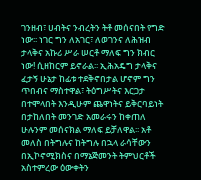ገንዘብ፣ ሀብትና ንብረትን ትቶ መሰናበት የግድ ነው፡፡ ነገር ግን ለአገር፣ ለወገንና ለሕዝብ ታላቅና አኩሪ ሥራ ሠርቶ ማለፍ ግን ክብር ነው! ሲዘከርም ይኖራል፡፡ ኢሕአዴግ ታላቅና ፈታኝ ሁኔታ ከፊቱ ተደቅኖበታል ሆኖም ግን ጥበብና ማስተዋል፣ ትዕግሥትና እርጋታ በተሞላበት እንዲሁም ጨዋነትና ይቅርባይነት በታከለበት መንገድ አመራሩን ከቀጠለ ሁሉንም መሰናክል ማለፍ ይቻለዋል፡፡ አቶ መለስ በትግሉና ከትግሉ በኋላ ራሳቸውን በኢኮኖሚክስና በማኔጅመንት ትምህርቶች አስተምረው ዕውቀትን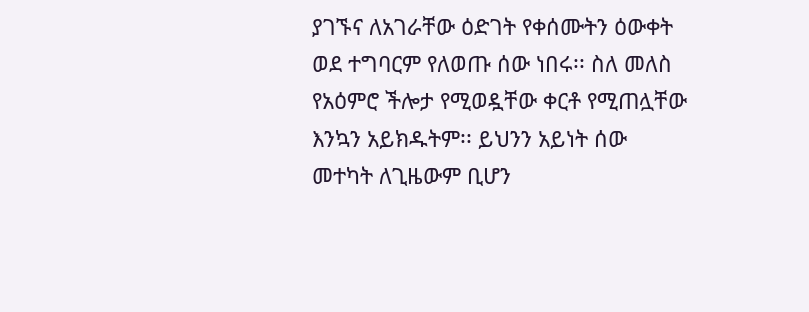ያገኙና ለአገራቸው ዕድገት የቀሰሙትን ዕውቀት ወደ ተግባርም የለወጡ ሰው ነበሩ፡፡ ስለ መለስ የአዕምሮ ችሎታ የሚወዷቸው ቀርቶ የሚጠሏቸው እንኳን አይክዱትም፡፡ ይህንን አይነት ሰው መተካት ለጊዜውም ቢሆን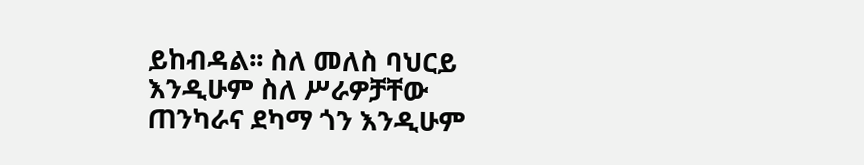ይከብዳል፡፡ ስለ መለስ ባህርይ እንዲሁም ስለ ሥራዎቻቸው ጠንካራና ደካማ ጎን እንዲሁም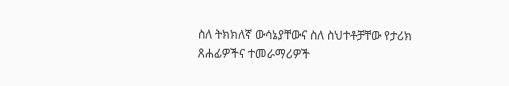ስለ ትክክለኛ ውሳኔያቸውና ስለ ስህተቶቻቸው የታሪክ ጸሐፊዎችና ተመራማሪዎች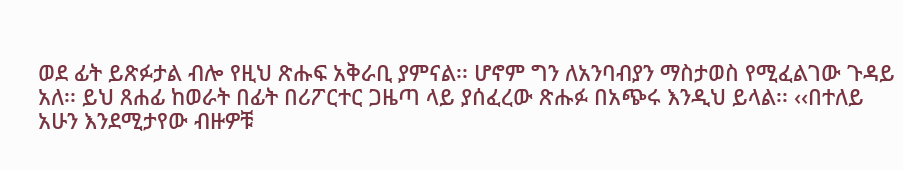ወደ ፊት ይጽፉታል ብሎ የዚህ ጽሑፍ አቅራቢ ያምናል፡፡ ሆኖም ግን ለአንባብያን ማስታወስ የሚፈልገው ጉዳይ አለ፡፡ ይህ ጸሐፊ ከወራት በፊት በሪፖርተር ጋዜጣ ላይ ያሰፈረው ጽሑፉ በአጭሩ እንዲህ ይላል፡፡ ‹‹በተለይ አሁን እንደሚታየው ብዙዎቹ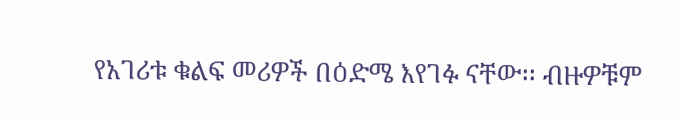የአገሪቱ ቁልፍ መሪዎች በዕድሜ እየገፉ ናቸው፡፡ ብዙዎቹም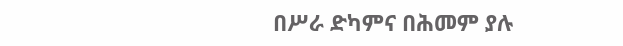በሥራ ድካምና በሕመም ያሉ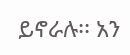ይኖራሉ፡፡ አን